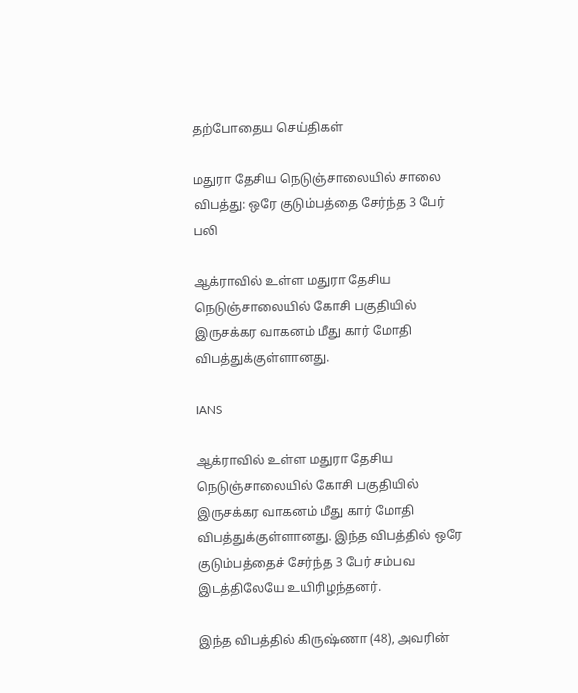தற்போதைய செய்திகள்

மதுரா தேசிய நெடுஞ்சாலையில் சாலை விபத்து: ஒரே குடும்பத்தை சேர்ந்த 3 பேர் பலி

ஆக்ராவில் உள்ள மதுரா தேசிய நெடுஞ்சாலையில் கோசி பகுதியில் இருசக்கர வாகனம் மீது கார் மோதி விபத்துக்குள்ளானது.

IANS

ஆக்ராவில் உள்ள மதுரா தேசிய நெடுஞ்சாலையில் கோசி பகுதியில் இருசக்கர வாகனம் மீது கார் மோதி விபத்துக்குள்ளானது. இந்த விபத்தில் ஒரே குடும்பத்தைச் சேர்ந்த 3 பேர் சம்பவ இடத்திலேயே உயிரிழந்தனர்.

இந்த விபத்தில் கிருஷ்ணா (48), அவரின்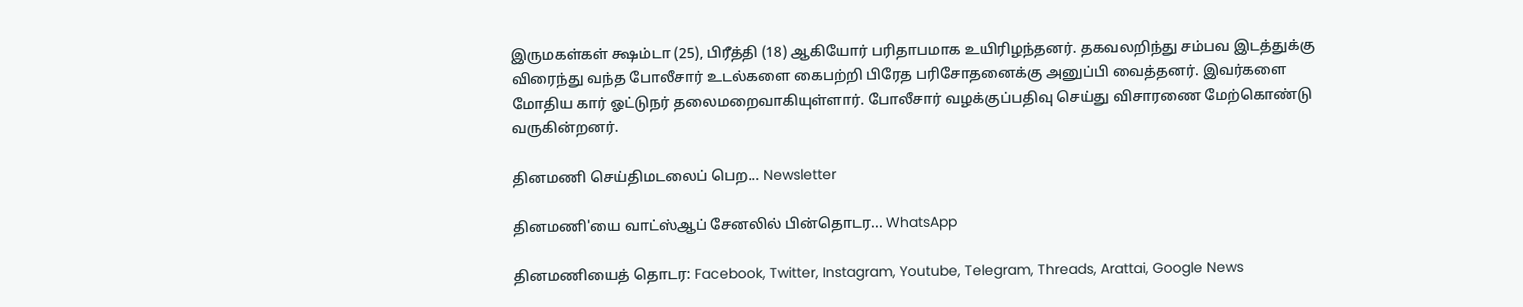இருமகள்கள் க்ஷம்டா (25), பிரீத்தி (18) ஆகியோர் பரிதாபமாக உயிரிழந்தனர். தகவலறிந்து சம்பவ இடத்துக்கு விரைந்து வந்த போலீசார் உடல்களை கைபற்றி பிரேத பரிசோதனைக்கு அனுப்பி வைத்தனர். இவர்களை மோதிய கார் ஓட்டுநர் தலைமறைவாகியுள்ளார். போலீசார் வழக்குப்பதிவு செய்து விசாரணை மேற்கொண்டு வருகின்றனர்.

தினமணி செய்திமடலைப் பெற... Newsletter

தினமணி'யை வாட்ஸ்ஆப் சேனலில் பின்தொடர... WhatsApp

தினமணியைத் தொடர: Facebook, Twitter, Instagram, Youtube, Telegram, Threads, Arattai, Google News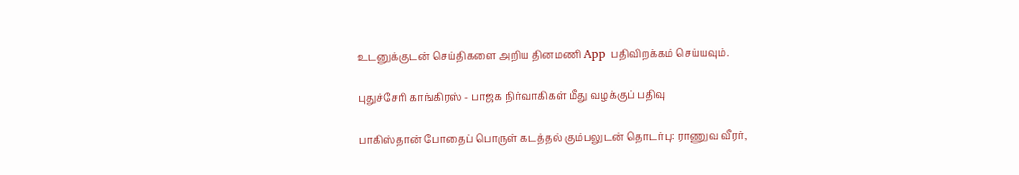உடனுக்குடன் செய்திகளை அறிய தினமணி App பதிவிறக்கம் செய்யவும்.

புதுச்சேரி காங்கிரஸ் - பாஜக நிர்வாகிகள் மீது வழக்குப் பதிவு

பாகிஸ்தான் போதைப் பொருள் கடத்தல் கும்பலுடன் தொடர்பு: ராணுவ வீரர்,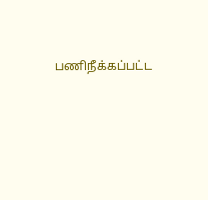பணிநீக்கப்பட்ட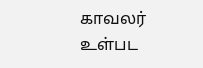காவலர் உள்பட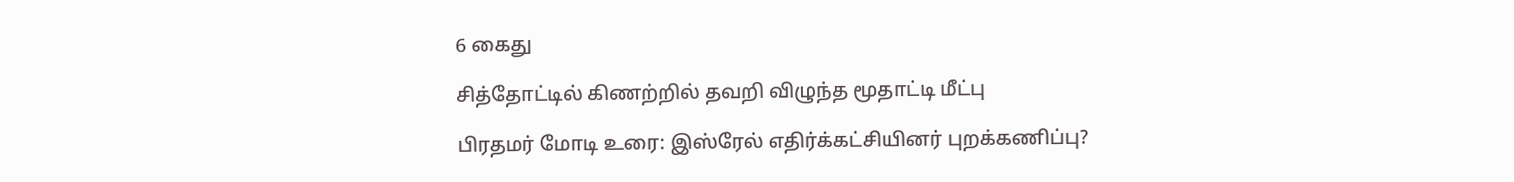6 கைது

சித்தோட்டில் கிணற்றில் தவறி விழுந்த மூதாட்டி மீட்பு

பிரதமர் மோடி உரை: இஸ்ரேல் எதிர்க்கட்சியினர் புறக்கணிப்பு?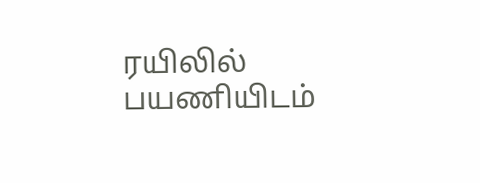ரயிலில் பயணியிடம்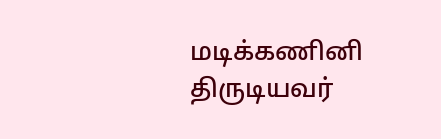மடிக்கணினி திருடியவர்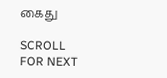கைது

SCROLL FOR NEXT